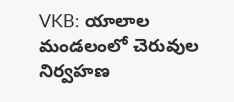VKB: యాలాల మండలంలో చెరువుల నిర్వహణ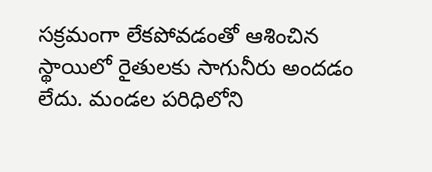సక్రమంగా లేకపోవడంతో ఆశించిన స్థాయిలో రైతులకు సాగునీరు అందడం లేదు. మండల పరిధిలోని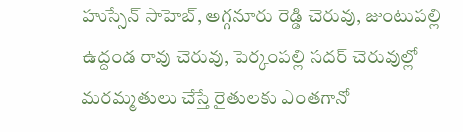హుస్సేన్ సాహెబ్, అగ్గనూరు రెడ్డి చెరువు, జుంటుపల్లి ఉద్దండ రావు చెరువు, పెర్కంపల్లి సదర్ చెరువుల్లో మరమ్మతులు చేస్తే రైతులకు ఎంతగానో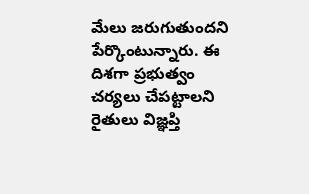మేలు జరుగుతుందని పేర్కొంటున్నారు. ఈ దిశగా ప్రభుత్వం చర్యలు చేపట్టాలని రైతులు విజ్ఞప్తి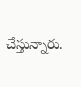చేస్తున్నారు.